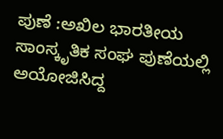ಪುಣೆ :ಅಖಿಲ ಭಾರತೀಯ ಸಾಂಸ್ಕೃತಿಕ ಸಂಘ ಪುಣೆಯಲ್ಲಿ ಅಯೋಜಿಸಿದ್ದ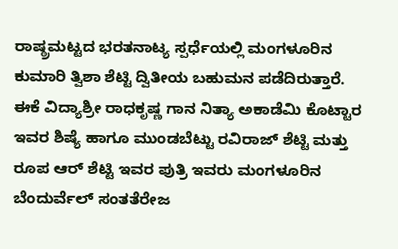ರಾಷ್ಠ್ರಮಟ್ಟದ ಭರತನಾಟ್ಯ ಸ್ಪರ್ಧೆಯಲ್ಲಿ ಮಂಗಳೂರಿನ ಕುಮಾರಿ ತ್ವಿಶಾ ಶೆಟ್ಟಿ ದ್ವಿತೀಯ ಬಹುಮನ ಪಡೆದಿರುತ್ತಾರೆ. ಈಕೆ ವಿದ್ಯಾಶ್ರೀ ರಾಧಕೃಷ್ಣ ಗಾನ ನಿತ್ಯಾ ಅಕಾಡೆಮಿ ಕೊಟ್ಟಾರ ಇವರ ಶಿಷ್ಯೆ ಹಾಗೂ ಮುಂಡಬೆಟ್ಟು ರವಿರಾಜ್ ಶೆಟ್ಟಿ ಮತ್ತು ರೂಪ ಆರ್ ಶೆಟ್ಟಿ ಇವರ ಪುತ್ರಿ ಇವರು ಮಂಗಳೂರಿನ ಬೆಂದುರ್ವೆಲ್ ಸಂತತೆರೇಜ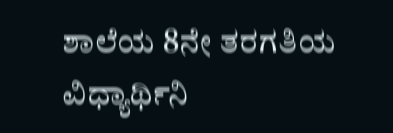ಶಾಲೆಯ 8ನೇ ತರಗತಿಯ ವಿಧ್ಯಾರ್ಥಿನಿ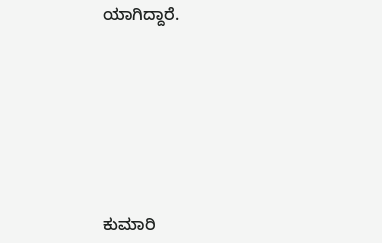ಯಾಗಿದ್ದಾರೆ.









ಕುಮಾರಿ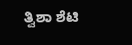ತ್ವಿಶಾ ಶೆಟಿ